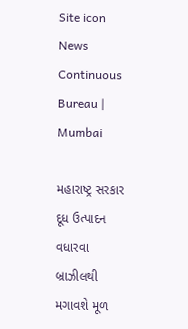Site icon News Continuous Bureau | Mumbai

મહારાષ્ટ્ર સરકાર દૂધ ઉત્પાદન વધારવા બ્રાઝીલથી મગાવશે મૂળ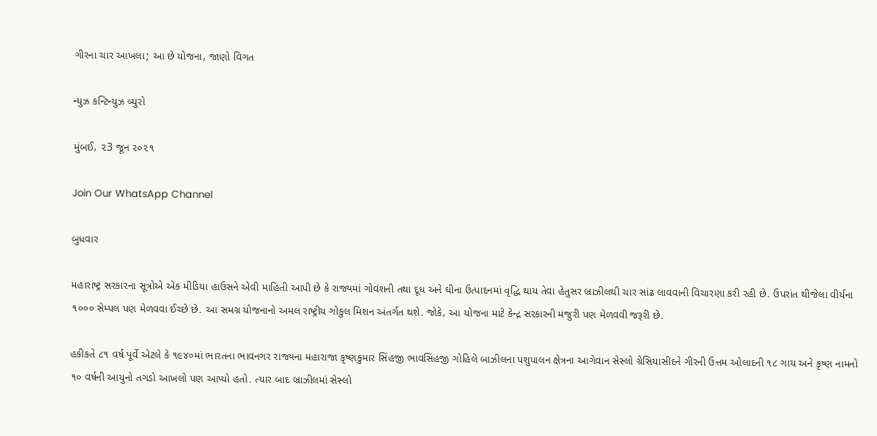ગીરના ચાર આખલા; આ છે યોજના, જાણો વિગત

ન્યુઝ કન્ટિન્યુઝ બ્યુરો

મુંબઈ, ૨3 જૂન ૨૦૨૧

Join Our WhatsApp Channel

બુધવાર

મહારાષ્ટ્ર સરકારના સૂત્રોએ એક મીડિયા હાઉસને એવી માહિતી આપી છે કે રાજ્યમાં ગોવંશની તથા દૂધ અને ઘીના ઉત્પાદનમાં વૃદ્ધિ થાય તેવા હેતુસર બ્રાઝીલથી ચાર સાંઢ લાવવાની વિચારણા કરી રહી છે. ઉપરાંત થીજેલા વીર્યના ૧૦૦૦ સેમ્પલ પણ મેળવવા ઈચ્છે છે. આ સમગ્ર યોજનાનો અમલ રાષ્ટ્રીય ગોકુલ મિશન અંતર્ગત થશે. જોકે, આ યોજના માટે કેન્દ્ર સરકારની મંજુરી પણ મેળવવી જરૂરી છે.

હકીકતે ૮૧ વર્ષ પૂર્વે એટલે કે ૧૯૪૦માં ભારતના ભાવનગર રાજ્યના મહારાજા કૃષ્ણકુમાર સિંહજી ભાવસિંહજી ગોહિલે બાઝીલના પશુપાલન ક્ષેત્રના આગેવાન સેસ્લો ગ્રેસિયાસીદને ગીરની ઉત્તમ ઓલાદની ૧૮ ગાય અને કૃષ્ણ નામનો ૧૦ વર્ષની આયુનો તગડો આખલો પણ આપ્યો હતો. ત્યાર બાદ બ્રાઝીલમાં સેસ્લો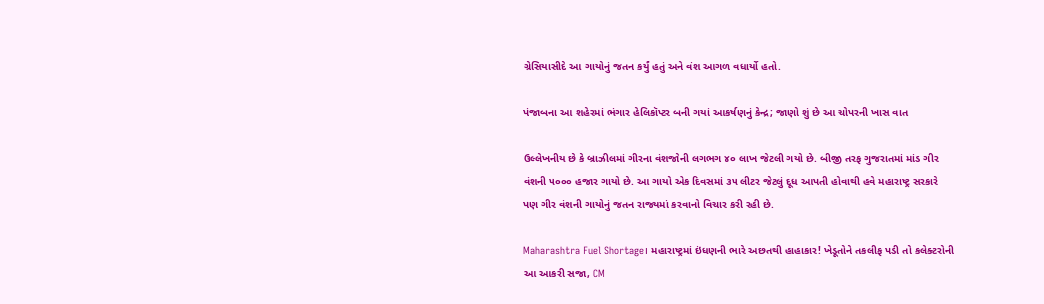ગ્રેસિયાસીદે આ ગાયોનું જતન કર્યું હતું અને વંશ આગળ વધાર્યો હતો.

પંજાબના આ શહેરમાં ભંગાર હેલિકૉપ્ટર બની ગયાં આકર્ષણનું કેન્દ્ર; જાણો શું છે આ ચોપરની ખાસ વાત

ઉલ્લેખનીય છે કે બ્રાઝીલમાં ગીરના વંશજોની લગભગ ૪૦ લાખ જેટલી ગયો છે. બીજી તરફ ગુજરાતમાં માંડ ગીર વંશની ૫૦૦૦ હજાર ગાયો છે. આ ગાયો એક દિવસમાં ૩૫ લીટર જેટલું દૂધ આપતી હોવાથી હવે મહારાષ્ટ્ર સરકારે પણ ગીર વંશની ગાયોનું જતન રાજ્યમાં કરવાનો વિચાર કરી રહી છે.

Maharashtra Fuel Shortage। મહારાષ્ટ્રમાં ઇંધણની ભારે અછતથી હાહાકાર! ખેડૂતોને તકલીફ પડી તો કલેક્ટરોની આ આકરી સજા, CM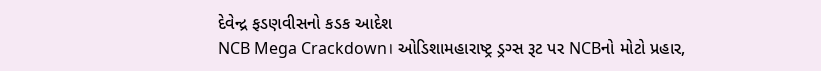દેવેન્દ્ર ફડણવીસનો કડક આદેશ
NCB Mega Crackdown। ઓડિશામહારાષ્ટ્ર ડ્રગ્સ રૂટ પર NCBનો મોટો પ્રહાર,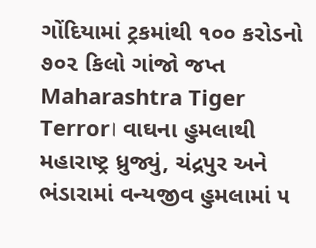ગોંદિયામાં ટ્રકમાંથી ૧૦૦ કરોડનો ૭૦૨ કિલો ગાંજો જપ્ત
Maharashtra Tiger Terror। વાઘના હુમલાથી મહારાષ્ટ્ર ધ્રુજ્યું, ચંદ્રપુર અને ભંડારામાં વન્યજીવ હુમલામાં ૫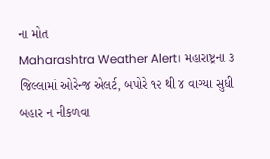ના મોત
Maharashtra Weather Alert। મહારાષ્ટ્રના ૩ જિલ્લામાં ઓરેન્જ એલર્ટ, બપોરે ૧૨ થી ૪ વાગ્યા સુધી બહાર ન નીકળવા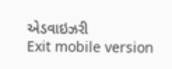એડવાઇઝરી
Exit mobile version